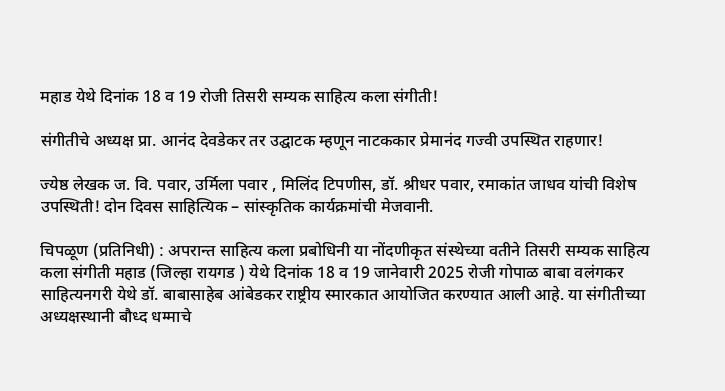महाड येथे दिनांक 18 व 19 रोजी तिसरी सम्यक साहित्य कला संगीती!

संगीतीचे अध्यक्ष प्रा. आनंद देवडेकर तर उद्घाटक म्हणून नाटककार प्रेमानंद गज्वी उपस्थित राहणार!

ज्येष्ठ लेखक ज. वि. पवार, उर्मिला पवार , मिलिंद टिपणीस, डॉ. श्रीधर पवार, रमाकांत जाधव यांची विशेष उपस्थिती! दोन दिवस साहित्यिक – सांस्कृतिक कार्यक्रमांची मेजवानी.

चिपळूण (प्रतिनिधी) : अपरान्त साहित्य कला प्रबोधिनी या नोंदणीकृत संस्थेच्या वतीने तिसरी सम्यक साहित्य कला संगीती महाड (जिल्हा रायगड ) येथे दिनांक 18 व 19 जानेवारी 2025 रोजी गोपाळ बाबा वलंगकर साहित्यनगरी येथे डॉ. बाबासाहेब आंबेडकर राष्ट्रीय स्मारकात आयोजित करण्यात आली आहे. या संगीतीच्या अध्यक्षस्थानी बौध्द धम्माचे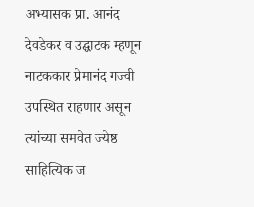अभ्यासक प्रा. आनंद देवडेकर व उद्घाटक म्हणून नाटककार प्रेमानंद गज्वी उपस्थित राहणार असून त्यांच्या समवेत ज्येष्ठ साहित्यिक ज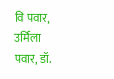वि पवार, उर्मिला पवार, डॉ.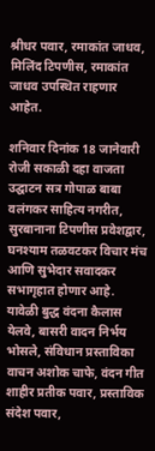श्रीधर पवार, रमाकांत जाधव, मिलिंद टिपणीस, रमाकांत जाधव उपस्थित राहणार आहेत.

शनिवार दिनांक 18 जानेवारी रोजी सकाळी दहा वाजता उद्घाटन सत्र गोपाळ बाबा वलंगकर साहित्य नगरीत, सुरबानाना टिपणीस प्रवेशद्वार, घनश्याम तळवटकर विचार मंच आणि सुभेदार सवादकर सभागृहात होणार आहे. यावेळी बुद्ध वंदना कैलास येलवे, बासरी वादन निर्भय भोसले, संविधान प्रस्ताविका वाचन अशोक चाफे, वंदन गीत शाहीर प्रतीक पवार, प्रस्ताविक संदेश पवार,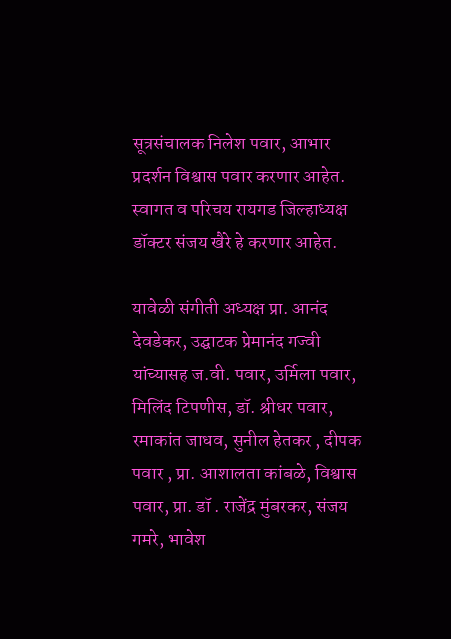सूत्रसंचालक निलेश पवार, आभार प्रदर्शन विश्वास पवार करणार आहेत. स्वागत व परिचय रायगड जिल्हाध्यक्ष डॉक्टर संजय खैरे हे करणार आहेत.

यावेळी संगीती अध्यक्ष प्रा. आनंद देवडेकर, उद्घाटक प्रेमानंद गज्वी यांच्यासह ज.वी. पवार, उर्मिला पवार, मिलिंद टिपणीस, डॉ. श्रीधर पवार, रमाकांत जाधव, सुनील हेतकर , दीपक पवार , प्रा. आशालता कांबळे, विश्वास पवार, प्रा. डॉ . राजेंद्र मुंबरकर, संजय गमरे, भावेश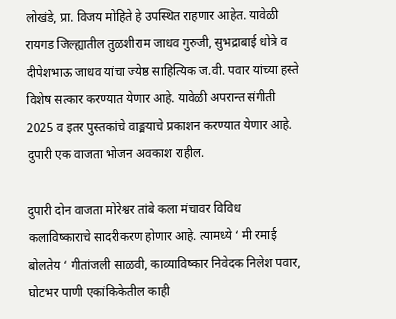लोखंडे, प्रा. विजय मोहिते हे उपस्थित राहणार आहेत. यावेळी रायगड जिल्ह्यातील तुळशीराम जाधव गुरुजी, सुभद्राबाई धोत्रे व दीपेशभाऊ जाधव यांचा ज्येष्ठ साहित्यिक ज.वी. पवार यांच्या हस्ते विशेष सत्कार करण्यात येणार आहे. यावेळी अपरान्त संगीती 2025 व इतर पुस्तकांचे वाङ्मयाचे प्रकाशन करण्यात येणार आहे. दुपारी एक वाजता भोजन अवकाश राहील.

दुपारी दोन वाजता मोरेश्वर तांबे कला मंचावर विविध कलाविष्काराचे सादरीकरण होणार आहे. त्यामध्ये ‘ मी रमाई बोलतेय ‘ गीतांजली साळवी, काव्याविष्कार निवेदक निलेश पवार, घोटभर पाणी एकांकिकेतील काही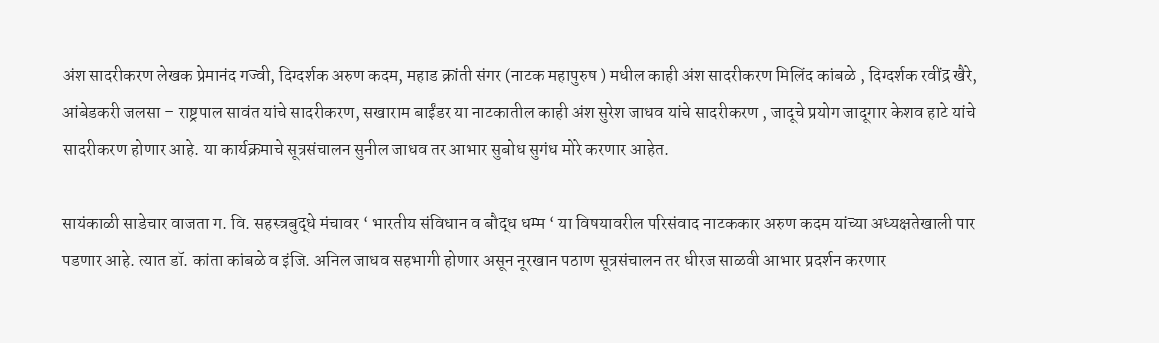अंश सादरीकरण लेखक प्रेमानंद गज्वी, दिग्दर्शक अरुण कदम, महाड क्रांती संगर (नाटक महापुरुष ) मधील काही अंश सादरीकरण मिलिंद कांबळे , दिग्दर्शक रवींद्र खैरे, आंबेडकरी जलसा – राष्ट्रपाल सावंत यांचे सादरीकरण, सखाराम बाईंडर या नाटकातील काही अंश सुरेश जाधव यांचे सादरीकरण , जादूचे प्रयोग जादूगार केशव हाटे यांचे सादरीकरण होणार आहे. या कार्यक्रमाचे सूत्रसंचालन सुनील जाधव तर आभार सुबोध सुगंध मोरे करणार आहेत.

सायंकाळी साडेचार वाजता ग. वि. सहस्त्रबुद्धे मंचावर ‘ भारतीय संविधान व बौद्ध धम्म ‘ या विषयावरील परिसंवाद नाटककार अरुण कदम यांच्या अध्यक्षतेखाली पार पडणार आहे. त्यात डॉ. कांता कांबळे व इंजि. अनिल जाधव सहभागी होणार असून नूरखान पठाण सूत्रसंचालन तर धीरज साळवी आभार प्रदर्शन करणार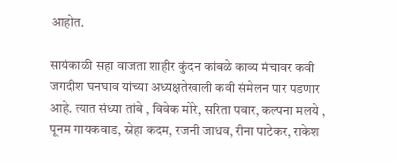आहोत.

सायंकाळी सहा वाजता शाहीर कुंदन कांबळे काव्य मंचावर कवी जगदीश घनघाव यांच्या अध्यक्षतेखाली कवी संमेलन पार पडणार आहे. त्यात संध्या तांबे , विवेक मोरे, सरिता पवार, कल्पना मलये , पूनम गायकवाड, स्नेहा कदम, रजनी जाधव, रीना पाटेकर, राकेश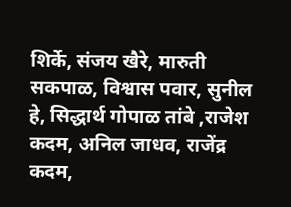शिर्के, संजय खैरे, मारुती सकपाळ, विश्वास पवार, सुनील हे, सिद्धार्थ गोपाळ तांबे ,राजेश कदम, अनिल जाधव, राजेंद्र कदम,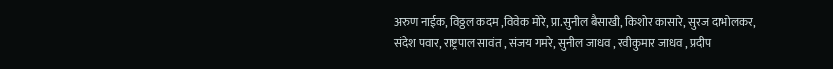अरुण नाईक, विठ्ठल कदम ,विवेक मोरे, प्रा.सुनील बैसाखी, किशोर कासारे, सुरज दाभोलकर, संदेश पवार, राष्ट्रपाल सावंत , संजय गमरे, सुनील जाधव , रवीकुमार जाधव , प्रदीप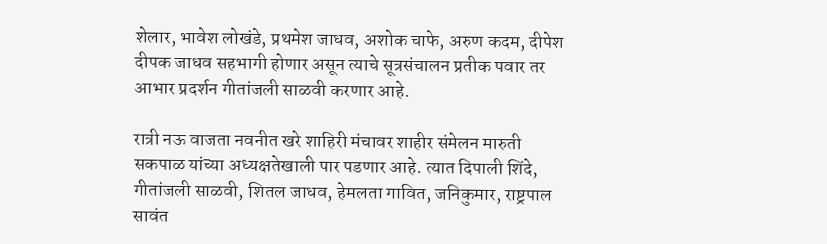शेलार, भावेश लोखंडे, प्रथमेश जाधव, अशोक चाफे, अरुण कदम, दीपेश दीपक जाधव सहभागी होणार असून त्याचे सूत्रसंचालन प्रतीक पवार तर आभार प्रदर्शन गीतांजली साळवी करणार आहे.

रात्री नऊ वाजता नवनीत खरे शाहिरी मंचावर शाहीर संमेलन मारुती सकपाळ यांच्या अध्यक्षतेखाली पार पडणार आहे. त्यात दिपाली शिंदे, गीतांजली साळवी, शितल जाधव, हेमलता गावित, जनिकुमार, राष्ट्रपाल सावंत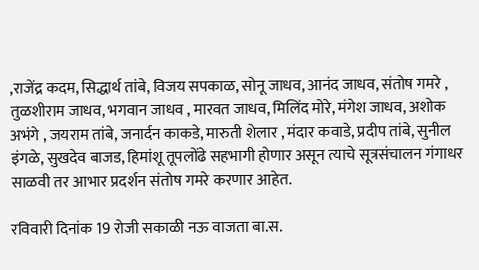,राजेंद्र कदम, सिद्धार्थ तांबे, विजय सपकाळ, सोनू जाधव, आनंद जाधव, संतोष गमरे , तुळशीराम जाधव, भगवान जाधव , मारवत जाधव, मिलिंद मोरे, मंगेश जाधव, अशोक अभंगे , जयराम तांबे, जनार्दन काकडे, मारुती शेलार , मंदार कवाडे, प्रदीप तांबे, सुनील इंगळे, सुखदेव बाजड, हिमांशू तूपलोंढे सहभागी होणार असून त्याचे सूत्रसंचालन गंगाधर साळवी तर आभार प्रदर्शन संतोष गमरे करणार आहेत.

रविवारी दिनांक 19 रोजी सकाळी नऊ वाजता बा.स.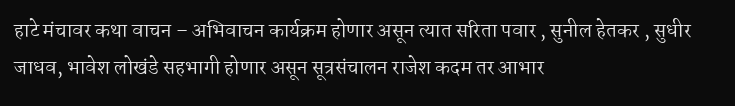हाटे मंचावर कथा वाचन – अभिवाचन कार्यक्रम होणार असून त्यात सरिता पवार , सुनील हेतकर , सुधीर जाधव, भावेश लोखंडे सहभागी होणार असून सूत्रसंचालन राजेश कदम तर आभार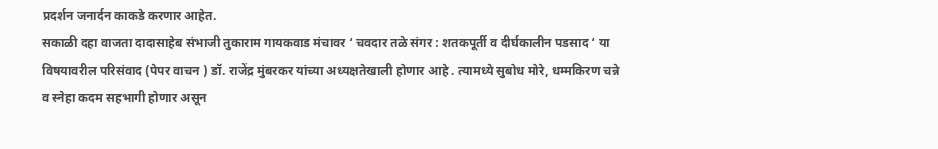प्रदर्शन जनार्दन काकडे करणार आहेत.
सकाळी दहा वाजता दादासाहेब संभाजी तुकाराम गायकवाड मंचावर ‘ चवदार तळे संगर : शतकपूर्ती व दीर्घकालीन पडसाद ‘ या विषयावरील परिसंवाद (पेपर वाचन ) डॉ. राजेंद्र मुंबरकर यांच्या अध्यक्षतेखाली होणार आहे . त्यामध्ये सुबोध मोरे, धम्मकिरण चन्ने व स्नेहा कदम सहभागी होणार असून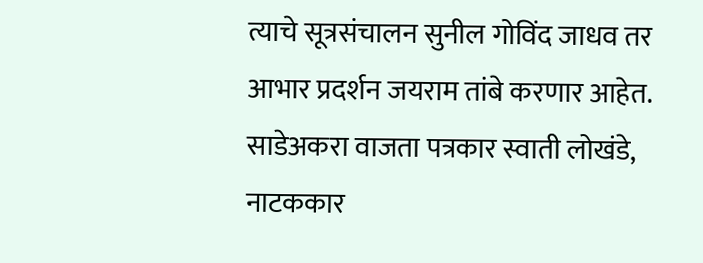त्याचे सूत्रसंचालन सुनील गोविंद जाधव तर आभार प्रदर्शन जयराम तांबे करणार आहेत. साडेअकरा वाजता पत्रकार स्वाती लोखंडे, नाटककार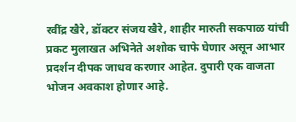रवींद्र खैरे, डॉक्टर संजय खैरे, शाहीर मारुती सकपाळ यांची प्रकट मुलाखत अभिनेते अशोक चाफे घेणार असून आभार प्रदर्शन दीपक जाधव करणार आहेत. दुपारी एक वाजता भोजन अवकाश होणार आहे.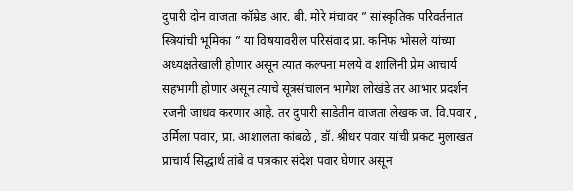दुपारी दोन वाजता कॉम्रेड आर. बी. मोरे मंचावर ” सांस्कृतिक परिवर्तनात स्त्रियांची भूमिका ” या विषयावरील परिसंवाद प्रा. कनिफ भोसले यांच्या अध्यक्षतेखाली होणार असून त्यात कल्पना मलये व शालिनी प्रेम आचार्य सहभागी होणार असून त्याचे सूत्रसंचालन भागेश लोखंडे तर आभार प्रदर्शन रजनी जाधव करणार आहे. तर दुपारी साडेतीन वाजता लेखक ज. वि.पवार , उर्मिला पवार, प्रा. आशालता कांबळे , डॉ. श्रीधर पवार यांची प्रकट मुलाखत प्राचार्य सिद्धार्थ तांबे व पत्रकार संदेश पवार घेणार असून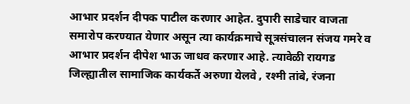आभार प्रदर्शन दीपक पाटील करणार आहेत. दुपारी साडेचार वाजता समारोप करण्यात येणार असून त्या कार्यक्रमाचे सूत्रसंचालन संजय गमरे व आभार प्रदर्शन दीपेश भाऊ जाधव करणार आहे. त्यावेळी रायगड जिल्ह्यातील सामाजिक कार्यकर्ते अरुणा येलवे , रश्मी तांबे, रंजना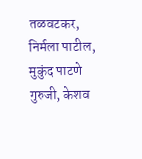तळवटकर, निर्मला पाटील, मुकुंद पाटणे गुरुजी, केशव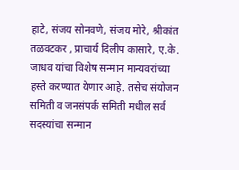हाटे, संजय सोनवणे, संजय मोरे, श्रीकांत तळवटकर , प्राचार्य दिलीप कासारे, ए.के. जाधव यांचा विशेष सन्मान मान्यवरांच्या हस्ते करण्यात येणार आहे. तसेच संयोजन समिती व जनसंपर्क समिती मधील सर्व सदस्यांचा सन्मान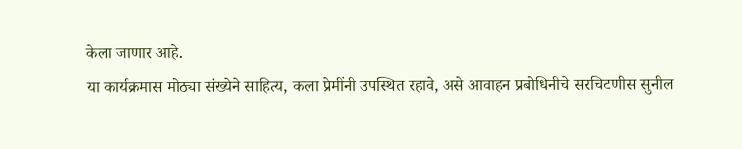केला जाणार आहे.
या कार्यक्रमास मोठ्या संख्येने साहित्य, कला प्रेमींनी उपस्थित रहावे, असे आवाहन प्रबोधिनीचे सरचिटणीस सुनील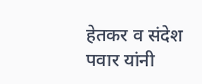हेतकर व संदेश पवार यांनी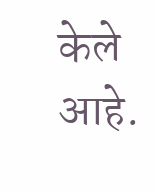केले आहे.